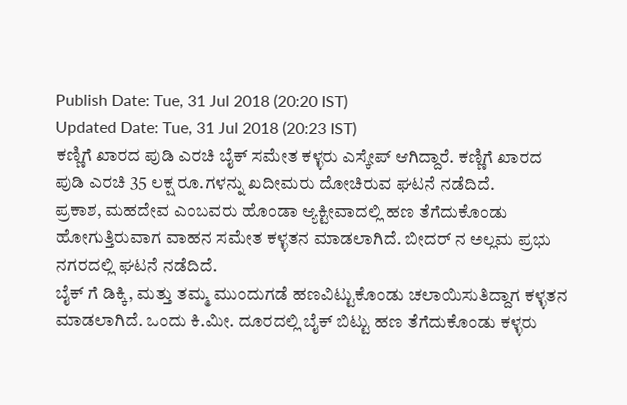Publish Date: Tue, 31 Jul 2018 (20:20 IST)
Updated Date: Tue, 31 Jul 2018 (20:23 IST)
ಕಣ್ಣಿಗೆ ಖಾರದ ಪುಡಿ ಎರಚಿ ಬೈಕ್ ಸಮೇತ ಕಳ್ಳರು ಎಸ್ಕೇಪ್ ಆಗಿದ್ದಾರೆ. ಕಣ್ಣಿಗೆ ಖಾರದ ಪುಡಿ ಎರಚಿ 35 ಲಕ್ಷ ರೂ.ಗಳನ್ನು ಖದೀಮರು ದೋಚಿರುವ ಘಟನೆ ನಡೆದಿದೆ.
ಪ್ರಕಾಶ, ಮಹದೇವ ಎಂಬವರು ಹೊಂಡಾ ಆ್ಯಕ್ಟೀವಾದಲ್ಲಿ ಹಣ ತೆಗೆದುಕೊಂಡು ಹೋಗುತ್ತಿರುವಾಗ ವಾಹನ ಸಮೇತ ಕಳ್ಳತನ ಮಾಡಲಾಗಿದೆ. ಬೀದರ್ ನ ಅಲ್ಲಮ ಪ್ರಭು ನಗರದಲ್ಲಿ ಘಟನೆ ನಡೆದಿದೆ.
ಬೈಕ್ ಗೆ ಡಿಕ್ಕಿ, ಮತ್ತು ತಮ್ಮ ಮುಂದುಗಡೆ ಹಣವಿಟ್ಟುಕೊಂಡು ಚಲಾಯಿಸುತಿದ್ದಾಗ ಕಳ್ಳತನ
ಮಾಡಲಾಗಿದೆ. ಒಂದು ಕಿ.ಮೀ. ದೂರದಲ್ಲಿ ಬೈಕ್ ಬಿಟ್ಟು ಹಣ ತೆಗೆದುಕೊಂಡು ಕಳ್ಳರು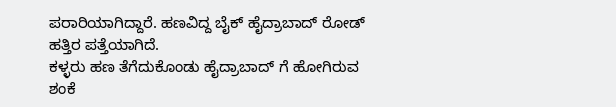ಪರಾರಿಯಾಗಿದ್ದಾರೆ. ಹಣವಿದ್ದ ಬೈಕ್ ಹೈದ್ರಾಬಾದ್ ರೋಡ್ ಹತ್ತಿರ ಪತ್ತೆಯಾಗಿದೆ.
ಕಳ್ಳರು ಹಣ ತೆಗೆದುಕೊಂಡು ಹೈದ್ರಾಬಾದ್ ಗೆ ಹೋಗಿರುವ ಶಂಕೆ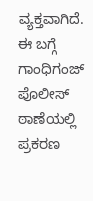ವ್ಯಕ್ತವಾಗಿದೆ. ಈ ಬಗ್ಗೆ ಗಾಂಧಿಗಂಜ್ ಪೊಲೀಸ್ ಠಾಣೆಯಲ್ಲಿ ಪ್ರಕರಣ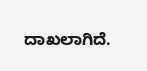ದಾಖಲಾಗಿದೆ.